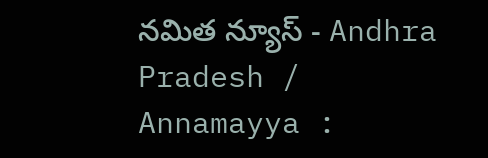నమిత న్యూస్ - Andhra Pradesh / Annamayya :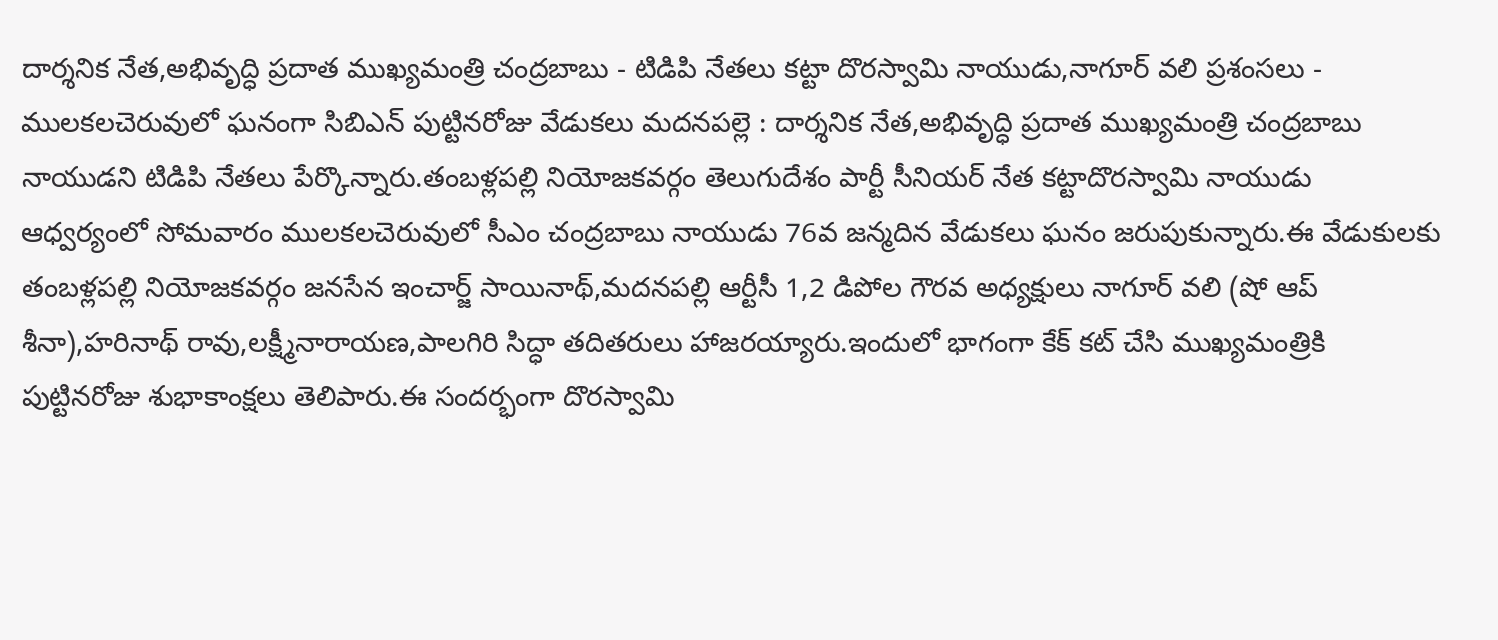దార్శనిక నేత,అభివృద్ధి ప్రదాత ముఖ్యమంత్రి చంద్రబాబు - టిడిపి నేతలు కట్టా దొరస్వామి నాయుడు,నాగూర్ వలి ప్రశంసలు - ములకలచెరువులో ఘనంగా సిబిఎన్ పుట్టినరోజు వేడుకలు మదనపల్లె : దార్శనిక నేత,అభివృద్ధి ప్రదాత ముఖ్యమంత్రి చంద్రబాబు నాయుడని టిడిపి నేతలు పేర్కొన్నారు.తంబళ్లపల్లి నియోజకవర్గం తెలుగుదేశం పార్టీ సీనియర్ నేత కట్టాదొరస్వామి నాయుడు ఆధ్వర్యంలో సోమవారం ములకలచెరువులో సీఎం చంద్రబాబు నాయుడు 76వ జన్మదిన వేడుకలు ఘనం జరుపుకున్నారు.ఈ వేడుకులకు తంబళ్లపల్లి నియోజకవర్గం జనసేన ఇంచార్జ్ సాయినాథ్,మదనపల్లి ఆర్టీసీ 1,2 డిపోల గౌరవ అధ్యక్షులు నాగూర్ వలి (షో ఆప్ శీనా),హరినాథ్ రావు,లక్ష్మీనారాయణ,పాలగిరి సిద్ధా తదితరులు హాజరయ్యారు.ఇందులో భాగంగా కేక్ కట్ చేసి ముఖ్యమంత్రికి పుట్టినరోజు శుభాకాంక్షలు తెలిపారు.ఈ సందర్భంగా దొరస్వామి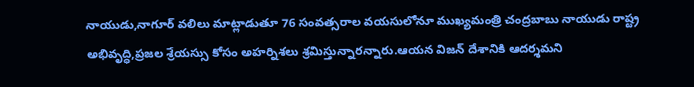నాయుడు,నాగూర్ వలిలు మాట్లాడుతూ 76 సంవత్సరాల వయసులోనూ ముఖ్యమంత్రి చంద్రబాబు నాయుడు రాష్ట్ర అభివృద్ధి,ప్రజల శ్రేయస్సు కోసం అహర్నిశలు శ్రమిస్తున్నారన్నారు.ఆయన విజన్ దేశానికి ఆదర్శమని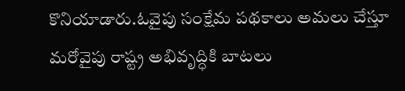కొనియాడారు.ఓవైపు సంక్షేమ పథకాలు అమలు చేస్తూ మరోవైపు రాష్ట్ర అభివృద్ధికి బాటలు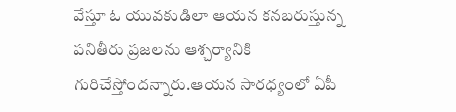వేస్తూ ఓ యువకుడిలా ఆయన కనబరుస్తున్న పనితీరు ప్రజలను ఆశ్చర్యానికి గురిచేస్తోందన్నారు.ఆయన సారధ్యంలో ఏపీ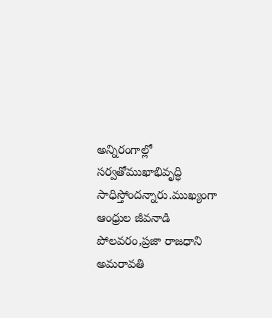అన్నిరంగాల్లో సర్వతోముఖాభివృద్ధి సాధిస్తోందన్నారు.ముఖ్యంగా ఆంధ్రుల జీవనాడి పోలవరం,ప్రజా రాజధాని అమరావతి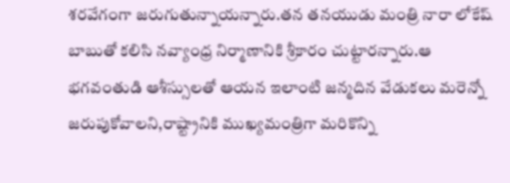శరవేగంగా జరుగుతున్నాయన్నారు.తన తనయుడు మంత్రి నారా లోకేష్ బాబుతో కలిసి నవ్యాంధ్ర నిర్మాణానికి శ్రీకారం చుట్టారన్నారు.ఆ భగవంతుడి ఆశీస్సులతో ఆయన ఇలాంటి జన్మదిన వేడుకలు మరెన్నో జరుపుకోవాలని,రాష్ట్రానికి ముఖ్యమంత్రిగా మరికొన్ని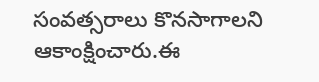సంవత్సరాలు కొనసాగాలని ఆకాంక్షించారు.ఈ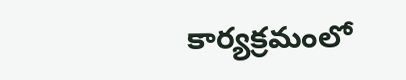కార్యక్రమంలో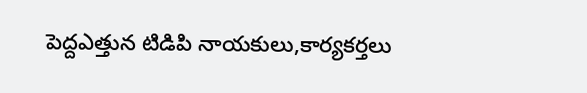పెద్దఎత్తున టిడిపి నాయకులు,కార్యకర్తలు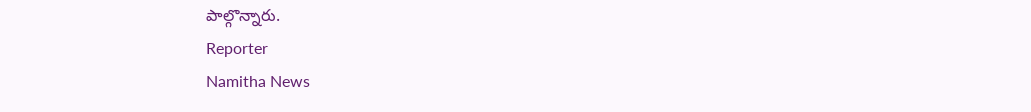పాల్గొన్నారు.
Reporter
Namitha News